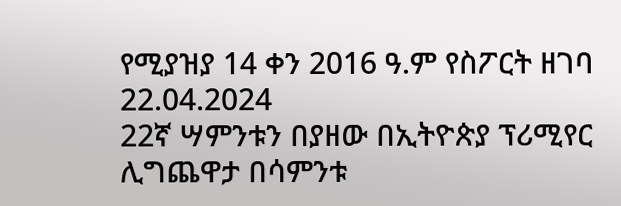የሚያዝያ 14 ቀን 2016 ዓ.ም የስፖርት ዘገባ
22.04.2024
22ኛ ሣምንቱን በያዘው በኢትዮጵያ ፕሪሚየር ሊግጨዋታ በሳምንቱ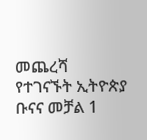መጨረሻ የተገናኙት ኢትዮጵያ ቡናና መቻል 1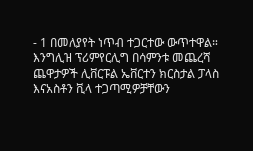- 1 በመለያየት ነጥብ ተጋርተው ውጥተዋል። እንግሊዝ ፕሪምየርሊግ በሳምንቱ መጨረሻ ጨዋታዎች ሊቨርፑል ኤቨርተን ክርስታል ፓላስ እናአስቶን ቪላ ተጋጣሚዎቻቸውን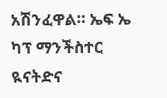አሽንፈዋል። ኤፍ ኤ ካፕ ማንችስተር ዪናትድና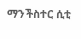ማንችስተር ሲቲ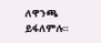ለዋንጫ ይፋለምሉ።